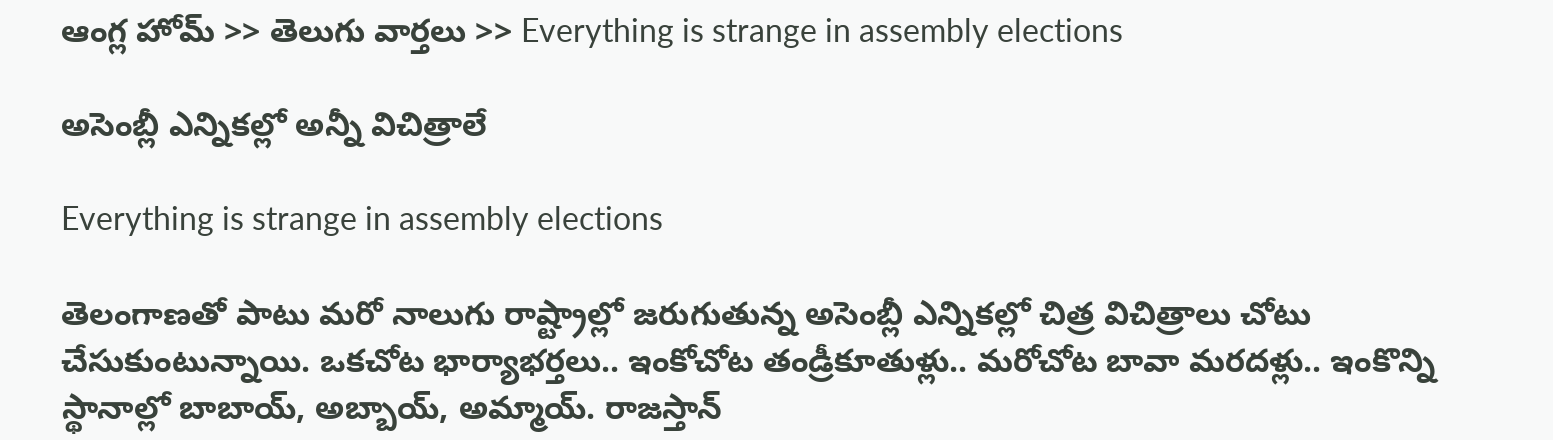ఆంగ్ల హోమ్ >> తెలుగు వార్తలు >> Everything is strange in assembly elections

అసెంబ్లీ ఎన్నికల్లో అన్నీ విచిత్రాలే

Everything is strange in assembly elections

తెలంగాణతో పాటు మరో నాలుగు రాష్ట్రాల్లో జరుగుతున్న అసెంబ్లీ ఎన్నికల్లో చిత్ర విచిత్రాలు చోటు చేసుకుంటున్నాయి. ఒకచోట భార్యాభర్తలు.. ఇంకోచోట తండ్రీకూతుళ్లు.. మరోచోట బావా మరదళ్లు.. ఇంకొన్ని స్థానాల్లో బాబాయ్‌, అబ్బాయ్‌, అమ్మాయ్‌. రాజస్తాన్‌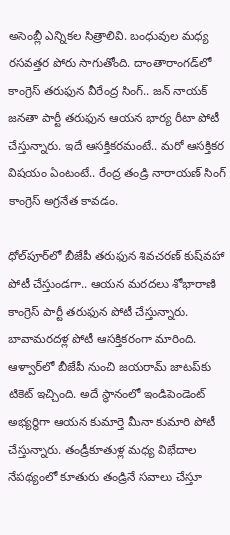అసెంబ్లీ ఎన్నికల సిత్రాలివి. బంధువుల మధ్య రసవత్తర పోరు సాగుతోంది. దాంతారాంగడ్‌లో కాంగ్రెస్ తరుఫున వీరేంద్ర సింగ్.. జన్ నాయక్ జనతా పార్టీ తరుఫున ఆయన భార్య రీటా పోటీ చేస్తున్నారు. ఇదే ఆసక్తికరమంటే.. మరో ఆసక్తికర విషయం ఏంటంటే.. రేంద్ర తండ్రి నారాయణ్‌ సింగ్‌ కాంగ్రెస్‌ అగ్రనేత కావడం.

ధోల్‌పూర్‌లో బీజేపీ తరుఫున శివచరణ్‌ కుష్‌వహా పోటీ చేస్తుండగా.. ఆయన మరదలు శోభారాణి కాంగ్రెస్ పార్టీ తరుఫున పోటీ చేస్తున్నారు. బావామరదళ్ల పోటీ ఆసక్తికరంగా మారింది. ఆళ్వార్‌లో బీజేపీ నుంచి జయరామ్ జాటప్‌కు టికెట్ ఇచ్చింది. అదే స్థానంలో ఇండిపెండెంట్ అభ్యర్థిగా ఆయన కుమార్తె మీనా కుమారి పోటీ చేస్తున్నారు. తండ్రీకూతుళ్ల మధ్య విభేదాల నేపథ్యంలో కూతురు తండ్రినే సవాలు చేస్తూ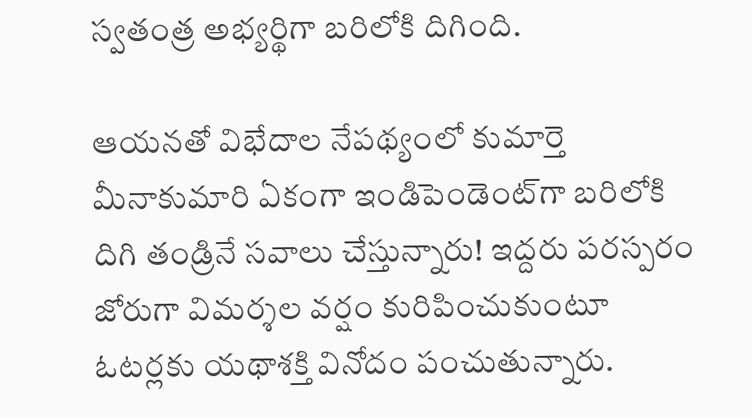స్వతంత్ర అభ్యర్థిగా బరిలోకి దిగింది.

ఆయనతో విభేదాల నేపథ్యంలో కుమార్తె మీనాకుమారి ఏకంగా ఇండిపెండెంట్‌గా బరిలోకి దిగి తండ్రినే సవాలు చేస్తున్నారు! ఇద్దరు పరస్పరం జోరుగా విమర్శల వర్షం కురిపించుకుంటూ ఓటర్లకు యథాశక్తి వినోదం పంచుతున్నారు.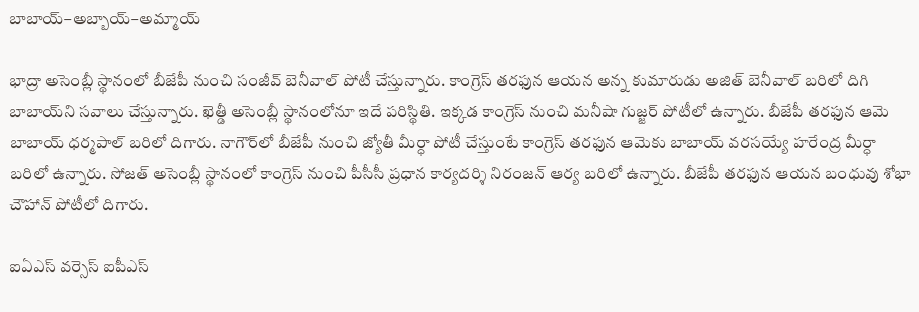బాబాయ్‌–అబ్బాయ్‌–అమ్మాయ్‌

భాద్రా అసెంబ్లీ స్థానంలో బీజేపీ నుంచి సంజీవ్‌ బెనీవాల్‌ పోటీ చేస్తున్నారు. కాంగ్రెస్‌ తరఫున ఆయన అన్న కుమారుడు అజిత్‌ బెనీవాల్‌ బరిలో దిగి బాబాయ్‌ని సవాలు చేస్తున్నారు. ఖెత్డీ అసెంబ్లీ స్థానంలోనూ ఇదే పరిస్థితి. ఇక్కడ కాంగ్రెస్‌ నుంచి మనీషా గుజ్జర్‌ పోటీలో ఉన్నారు. బీజేపీ తరఫున ఆమె బాబాయ్‌ ధర్మపాల్‌ బరిలో దిగారు. నాగౌర్‌లో బీజేపీ నుంచి జ్యోతీ మీర్ధా పోటీ చేస్తుంటే కాంగ్రెస్‌ తరఫున ఆమెకు బాబాయ్‌ వరసయ్యే హరేంద్ర మీర్ధా బరిలో ఉన్నారు. సోజత్‌ అసెంబ్లీ స్థానంలో కాంగ్రెస్‌ నుంచి పీసీసీ ప్రధాన కార్యదర్శి నిరంజన్‌ ఆర్య బరిలో ఉన్నారు. బీజేపీ తరఫున ఆయన బంధువు శోభా చౌహాన్‌ పోటీలో దిగారు.

ఐఏఎస్‌ వర్సెస్‌ ఐపీఎస్‌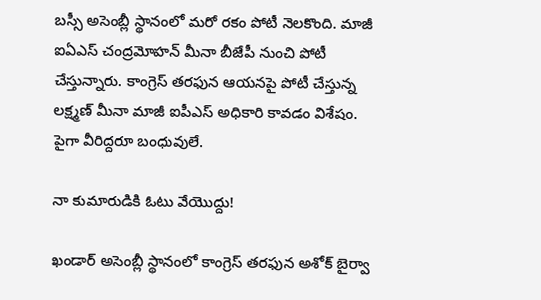బస్సీ అసెంబ్లీ స్థానంలో మరో రకం పోటీ నెలకొంది. మాజీ ఐఏఎస్‌ చంద్రమోహన్‌ మీనా బీజేపీ నుంచి పోటీ చేస్తున్నారు. కాంగ్రెస్‌ తరఫున ఆయనపై పోటీ చేస్తున్న లక్ష్మణ్‌ మీనా మాజీ ఐపీఎస్‌ అధికారి కావడం విశేషం. పైగా వీరిద్దరూ బంధువులే.

నా కుమారుడికి ఓటు వేయొద్దు!

ఖండార్‌ అసెంబ్లీ స్థానంలో కాంగ్రెస్‌ తరఫున అశోక్‌ బైర్వా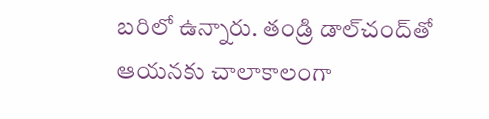బరిలో ఉన్నారు. తండ్రి డాల్‌చంద్‌తో ఆయనకు చాలాకాలంగా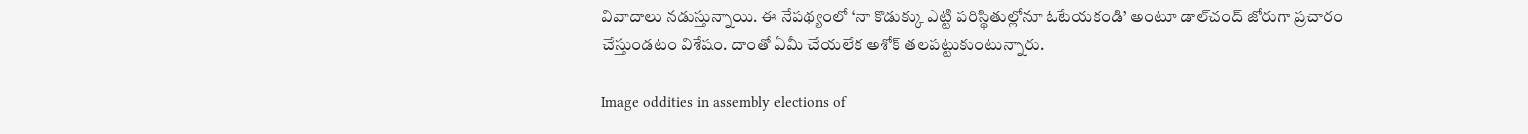వివాదాలు నడుస్తున్నాయి. ఈ నేపథ్యంలో ‘నా కొడుక్కు ఎట్టి పరిస్థితుల్లోనూ ఓటేయకండి’ అంటూ డాల్‌చంద్‌ జోరుగా ప్రచారం చేస్తుండటం విశేషం. దాంతో ఏమీ చేయలేక అశోక్‌ తలపట్టుకుంటున్నారు.

Image oddities in assembly elections of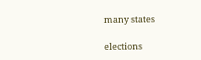many states

elections